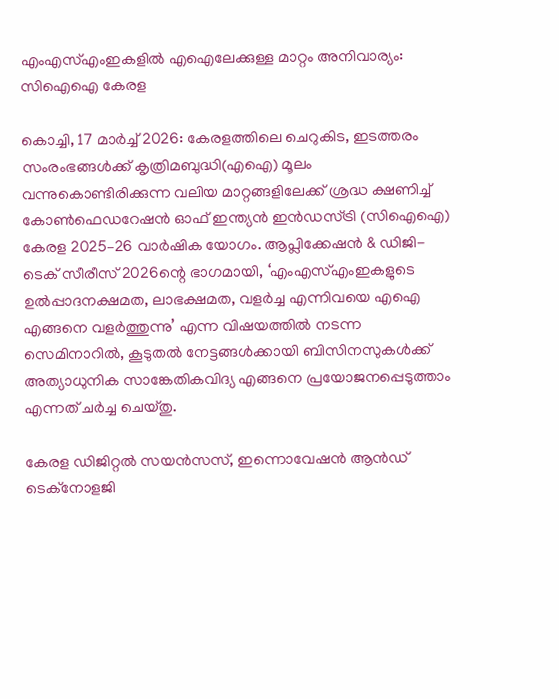എംഎസ്എംഇകളിൽ എഐലേക്കുള്ള മാറ്റം അനിവാര്യം: സിഐഐ കേരള

കൊച്ചി, 17 മാർച്ച് 2026: കേരളത്തിലെ ചെറുകിട, ഇടത്തരം സംരംഭങ്ങൾക്ക് കൃത്രിമബുദ്ധി(എഐ) മൂലം വന്നുകൊണ്ടിരിക്കുന്ന വലിയ മാറ്റങ്ങളിലേക്ക് ശ്രദ്ധ ക്ഷണിച്ച് കോൺഫെഡറേഷൻ ഓഫ് ഇന്ത്യൻ ഇൻഡസ്ട്രി (സിഐഐ) കേരള 2025–26 വാർഷിക യോഗം. ആപ്ലിക്കേഷൻ & ഡിജി-ടെക് സീരീസ് 2026ന്റെ ഭാഗമായി, ‘എംഎസ്എംഇകളുടെ ഉൽപ്പാദനക്ഷമത, ലാഭക്ഷമത, വളർച്ച എന്നിവയെ എഐ എങ്ങനെ വളർത്തുന്നു’ എന്ന വിഷയത്തിൽ നടന്ന സെമിനാറിൽ, കൂടുതൽ നേട്ടങ്ങൾക്കായി ബിസിനസുകൾക്ക് അത്യാധുനിക സാങ്കേതികവിദ്യ എങ്ങനെ പ്രയോജനപ്പെടുത്താം എന്നത് ചർച്ച ചെയ്തു.

കേരള ഡിജിറ്റൽ സയൻസസ്, ഇന്നൊവേഷൻ ആൻഡ് ടെക്നോളജി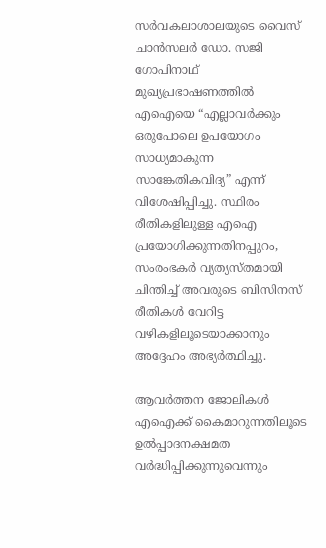സർവകലാശാലയുടെ വൈസ് ചാൻസലർ ഡോ. സജി ഗോപിനാഥ് മുഖ്യപ്രഭാഷണത്തിൽ എഐയെ “എല്ലാവർക്കും ഒരുപോലെ ഉപയോഗം സാധ്യമാകുന്ന സാങ്കേതികവിദ്യ” എന്ന് വിശേഷിപ്പിച്ചു. സ്ഥിരം രീതികളിലുള്ള എഐ പ്രയോഗിക്കുന്നതിനപ്പുറം, സംരംഭകർ വ്യത്യസ്തമായി ചിന്തിച്ച് അവരുടെ ബിസിനസ് രീതികൾ വേറിട്ട വഴികളിലൂടെയാക്കാനും അദ്ദേഹം അഭ്യർത്ഥിച്ചു.

ആവർത്തന ജോലികൾ എഐക്ക് കൈമാറുന്നതിലൂടെ ഉൽപ്പാദനക്ഷമത വർദ്ധിപ്പിക്കുന്നുവെന്നും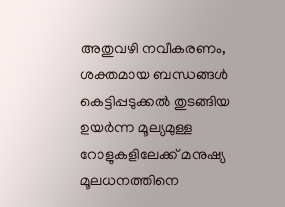അതുവഴി നവീകരണം, ശക്തമായ ബന്ധങ്ങൾ കെട്ടിപ്പടുക്കൽ തുടങ്ങിയ ഉയർന്ന മൂല്യമുള്ള റോളുകളിലേക്ക് മനുഷ്യ മൂലധനത്തിനെ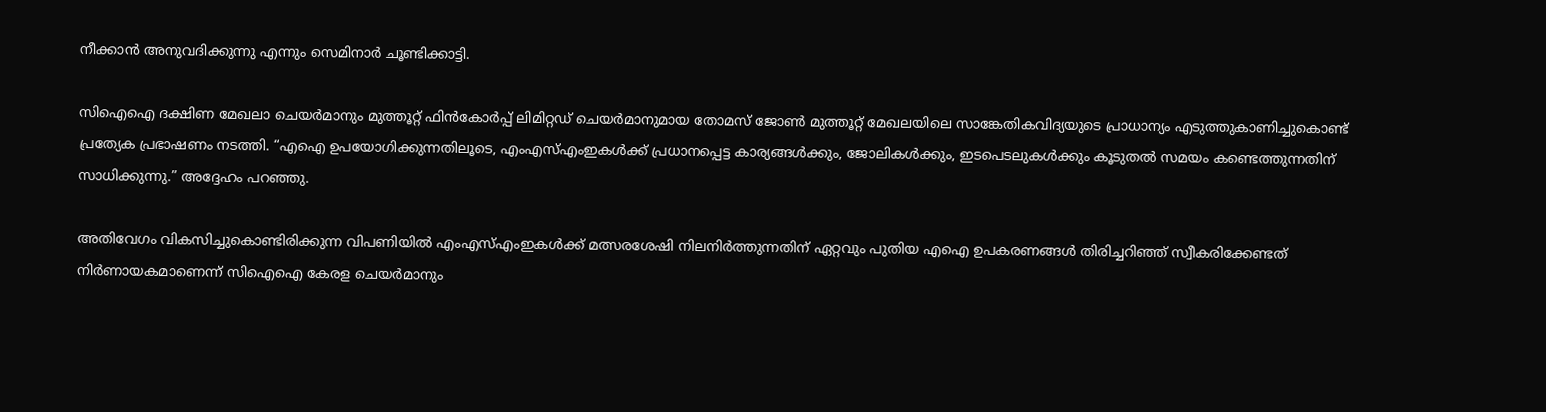നീക്കാൻ അനുവദിക്കുന്നു എന്നും സെമിനാർ ചൂണ്ടിക്കാട്ടി.

സിഐഐ ദക്ഷിണ മേഖലാ ചെയർമാനും മുത്തൂറ്റ് ഫിൻകോർപ്പ് ലിമിറ്റഡ് ചെയർമാനുമായ തോമസ് ജോൺ മുത്തൂറ്റ് മേഖലയിലെ സാങ്കേതികവിദ്യയുടെ പ്രാധാന്യം എടുത്തുകാണിച്ചുകൊണ്ട് പ്രത്യേക പ്രഭാഷണം നടത്തി. “എഐ ഉപയോഗിക്കുന്നതിലൂടെ, എംഎസ്എംഇകൾക്ക് പ്രധാനപ്പെട്ട കാര്യങ്ങൾക്കും, ജോലികൾക്കും, ഇടപെടലുകൾക്കും കൂടുതൽ സമയം കണ്ടെത്തുന്നതിന് സാധിക്കുന്നു.” അദ്ദേഹം പറഞ്ഞു.

അതിവേഗം വികസിച്ചുകൊണ്ടിരിക്കുന്ന വിപണിയിൽ എംഎസ്എംഇകൾക്ക് മത്സരശേഷി നിലനിർത്തുന്നതിന് ഏറ്റവും പുതിയ എഐ ഉപകരണങ്ങൾ തിരിച്ചറിഞ്ഞ് സ്വീകരിക്കേണ്ടത് നിർണായകമാണെന്ന് സിഐഐ കേരള ചെയർമാനും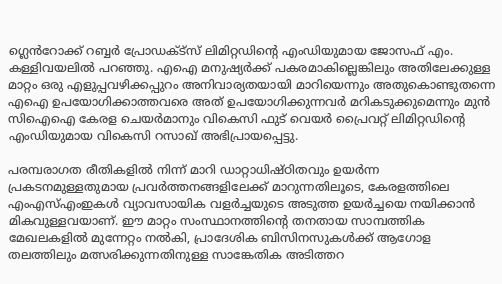ഗ്ലെൻറോക്ക് റബ്ബർ പ്രോഡക്‌ട്‌സ് ലിമിറ്റഡിന്റെ എംഡിയുമായ ജോസഫ് എം. കള്ളിവയലിൽ പറഞ്ഞു. എഐ മനുഷ്യർക്ക് പകരമാകില്ലെങ്കിലും അതിലേക്കുള്ള മാറ്റം ഒരു എളുപ്പവഴിക്കപ്പുറം അനിവാര്യതയായി മാറിയെന്നും അതുകൊണ്ടുതന്നെ എഐ ഉപയോഗിക്കാത്തവരെ അത് ഉപയോഗിക്കുന്നവർ മറികടുക്കുമെന്നും മുൻ സിഐഐ കേരള ചെയർമാനും വികെസി ഫുട് വെയർ പ്രൈവറ്റ് ലിമിറ്റഡിന്റെ എംഡിയുമായ വികെസി റസാഖ് അഭിപ്രായപ്പെട്ടു.

പരമ്പരാഗത രീതികളിൽ നിന്ന് മാറി ഡാറ്റാധിഷ്ഠിതവും ഉയർന്ന പ്രകടനമുള്ളതുമായ പ്രവർത്തനങ്ങളിലേക്ക് മാറുന്നതിലൂടെ, കേരളത്തിലെ എംഎസ്എംഇകൾ വ്യാവസായിക വളർച്ചയുടെ അടുത്ത ഉയർച്ചയെ നയിക്കാൻ മികവുള്ളവയാണ്. ഈ മാറ്റം സംസ്ഥാനത്തിന്റെ തനതായ സാമ്പത്തിക മേഖലകളിൽ മുന്നേറ്റം നൽകി, പ്രാദേശിക ബിസിനസുകൾക്ക് ആഗോള തലത്തിലും മത്സരിക്കുന്നതിനുള്ള സാങ്കേതിക അടിത്തറ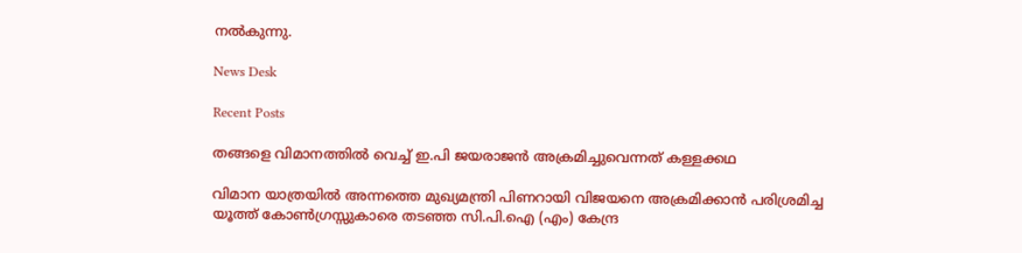നൽകുന്നു.

News Desk

Recent Posts

തങ്ങളെ വിമാനത്തില്‍ വെച്ച്‌ ഇ.പി ജയരാജന്‍ അക്രമിച്ചുവെന്നത്‌ കള്ളക്കഥ

വിമാന യാത്രയില്‍ അന്നത്തെ മുഖ്യമന്ത്രി പിണറായി വിജയനെ അക്രമിക്കാന്‍ പരിശ്രമിച്ച യൂത്ത്‌ കോണ്‍ഗ്രസ്സുകാരെ തടഞ്ഞ സി.പി.ഐ (എം) കേന്ദ്ര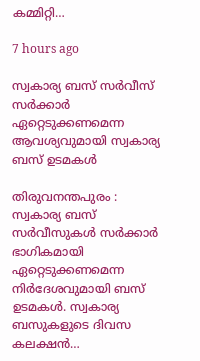കമ്മിറ്റി…

7 hours ago

സ്വകാര്യ ബസ് സർവീസ് സർക്കാർ ഏറ്റെടുക്കണമെന്ന ആവശ്യവുമായി സ്വകാര്യ ബസ് ഉടമകൾ

തിരുവനന്തപുരം : സ്വകാര്യ ബസ് സർവീസുകൾ സർക്കാർ ഭാഗികമായി ഏറ്റെടുക്കണമെന്ന നിർദേശവുമായി ബസ് ഉടമകൾ. സ്വകാര്യ ബസുകളുടെ ദിവസ കലക്ഷൻ…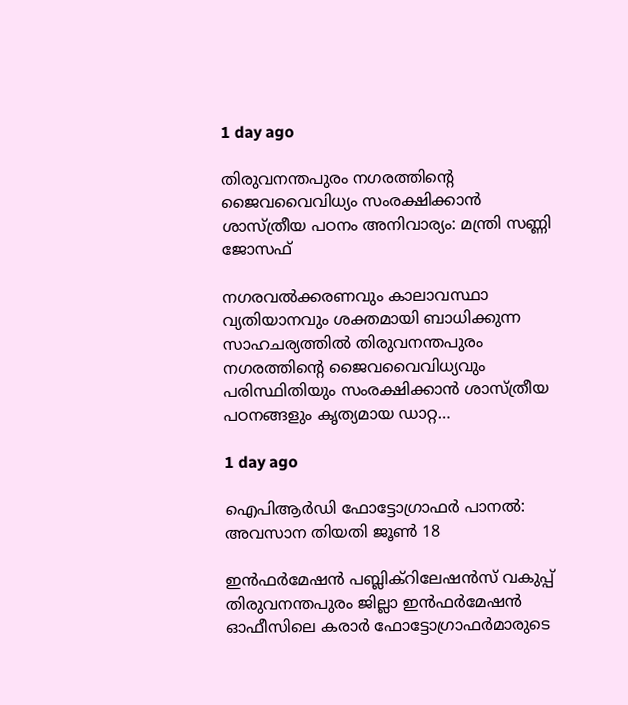1 day ago

തിരുവനന്തപുരം നഗരത്തിന്റെ ജൈവവൈവിധ്യം സംരക്ഷിക്കാൻ ശാസ്ത്രീയ പഠനം അനിവാര്യം: മന്ത്രി സണ്ണി ജോസഫ്

നഗരവൽക്കരണവും കാലാവസ്ഥാ വ്യതിയാനവും ശക്തമായി ബാധിക്കുന്ന സാഹചര്യത്തിൽ തിരുവനന്തപുരം നഗരത്തിന്റെ ജൈവവൈവിധ്യവും പരിസ്ഥിതിയും സംരക്ഷിക്കാൻ ശാസ്ത്രീയ പഠനങ്ങളും കൃത്യമായ ഡാറ്റ…

1 day ago

ഐപിആർഡി ഫോട്ടോഗ്രാഫർ പാനൽ: അവസാന തിയതി ജൂൺ 18

ഇൻഫർമേഷൻ പബ്ലിക്‌റിലേഷൻസ് വകുപ്പ് തിരുവനന്തപുരം ജില്ലാ ഇൻഫർമേഷൻ ഓഫീസിലെ കരാർ ഫോട്ടോഗ്രാഫർമാരുടെ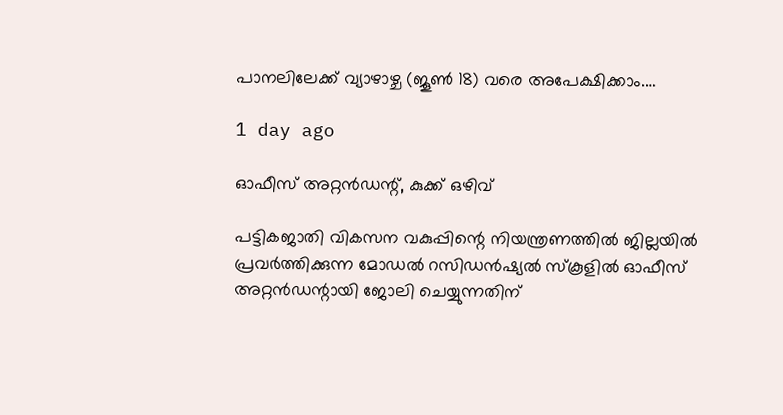പാനലിലേക്ക് വ്യാഴാഴ്ച (ജൂൺ 18) വരെ അപേക്ഷിക്കാം.…

1 day ago

ഓഫീസ് അറ്റൻഡന്റ്, കുക്ക് ഒഴിവ്

പട്ടികജാതി വികസന വകുപ്പിന്റെ നിയന്ത്രണത്തിൽ ജില്ലയിൽ പ്രവർത്തിക്കുന്ന മോഡൽ റസിഡൻഷ്യൽ സ്‌കൂളിൽ ഓഫീസ് അറ്റൻഡന്റായി ജോലി ചെയ്യുന്നതിന്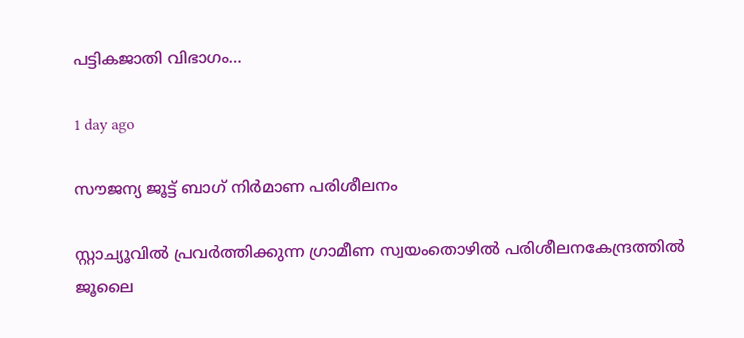പട്ടികജാതി വിഭാഗം…

1 day ago

സൗജന്യ ജൂട്ട് ബാഗ് നിർമാണ പരിശീലനം

സ്റ്റാച്യൂവിൽ പ്രവർത്തിക്കുന്ന ഗ്രാമീണ സ്വയംതൊഴിൽ പരിശീലനകേന്ദ്രത്തിൽ ജൂലൈ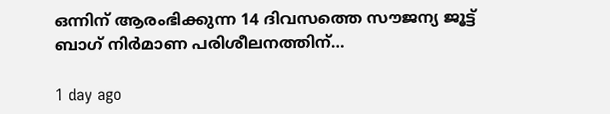ഒന്നിന് ആരംഭിക്കുന്ന 14 ദിവസത്തെ സൗജന്യ ജൂട്ട് ബാഗ് നിർമാണ പരിശീലനത്തിന്…

1 day ago